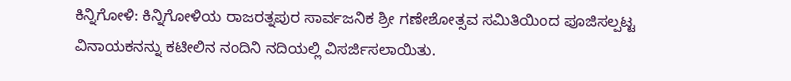ಕಿನ್ನಿಗೋಳಿ: ಕಿನ್ನಿಗೋಳಿಯ ರಾಜರತ್ನಪುರ ಸಾರ್ವಜನಿಕ ಶ್ರೀ ಗಣೇಶೋತ್ಸವ ಸಮಿತಿಯಿಂದ ಪೂಜಿಸಲ್ಪಟ್ಟ ವಿನಾಯಕನನ್ನು ಕಟೀಲಿನ ನಂದಿನಿ ನದಿಯಲ್ಲಿ ವಿಸರ್ಜಿಸಲಾಯಿತು.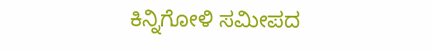ಕಿನ್ನಿಗೋಳಿ ಸಮೀಪದ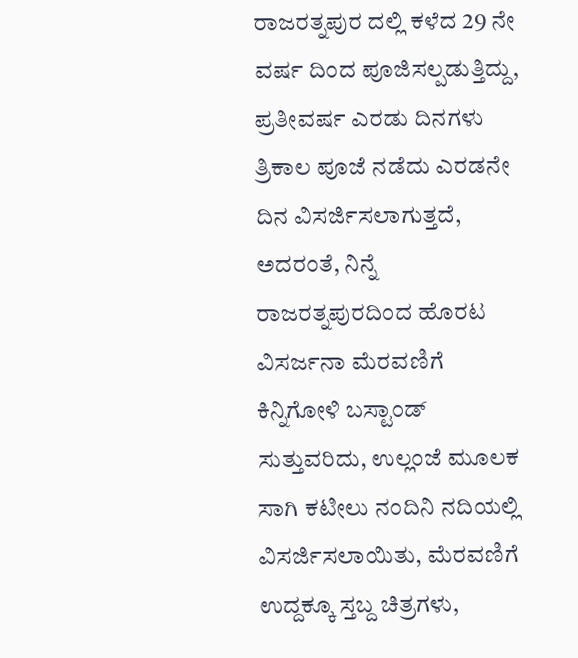ರಾಜರತ್ನಪುರ ದಲ್ಲಿ ಕಳೆದ 29 ನೇ ವರ್ಷ ದಿಂದ ಪೂಜಿಸಲ್ಪಡುತ್ತಿದ್ದು, ಪ್ರತೀವರ್ಷ ಎರಡು ದಿನಗಳು ತ್ರಿಕಾಲ ಪೂಜೆ ನಡೆದು ಎರಡನೇ ದಿನ ವಿಸರ್ಜಿಸಲಾಗುತ್ತದೆ, ಅದರಂತೆ, ನಿನ್ನೆ ರಾಜರತ್ನಪುರದಿಂದ ಹೊರಟ ವಿಸರ್ಜನಾ ಮೆರವಣಿಗೆ ಕಿನ್ನಿಗೋಳಿ ಬಸ್ಟಾಂಡ್ ಸುತ್ತುವರಿದು, ಉಲ್ಲಂಜೆ ಮೂಲಕ ಸಾಗಿ ಕಟೀಲು ನಂದಿನಿ ನದಿಯಲ್ಲಿ ವಿಸರ್ಜಿಸಲಾಯಿತು, ಮೆರವಣಿಗೆ ಉದ್ದಕ್ಕೂ ಸ್ತಬ್ದ ಚಿತ್ರಗಳು,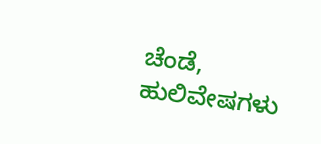ಚೆಂಡೆ, ಹುಲಿವೇಷಗಳು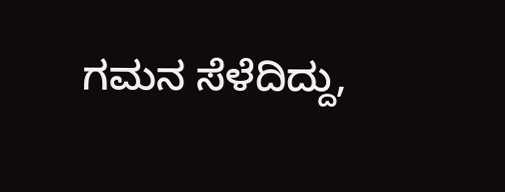ಗಮನ ಸೆಳೆದಿದ್ದು,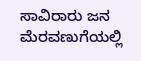ಸಾವಿರಾರು ಜನ ಮೆರವಣುಗೆಯಲ್ಲಿ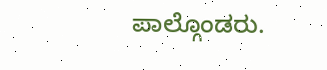ಪಾಲ್ಗೊಂಡರು.